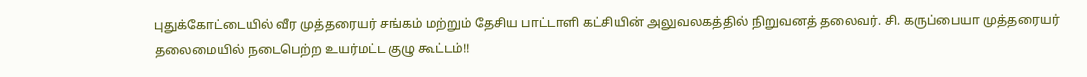புதுக்கோட்டையில் வீர முத்தரையர் சங்கம் மற்றும் தேசிய பாட்டாளி கட்சியின் அலுவலகத்தில் நிறுவனத் தலைவர். சி. கருப்பையா முத்தரையர் தலைமையில் நடைபெற்ற உயர்மட்ட குழு கூட்டம்!!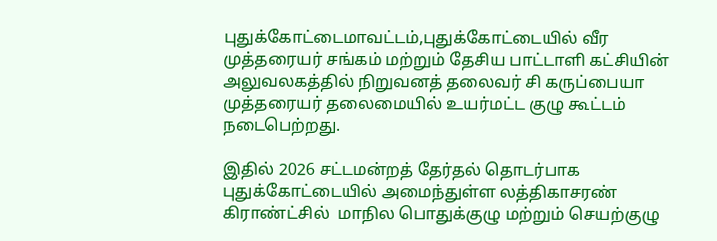புதுக்கோட்டைமாவட்டம்,புதுக்கோட்டையில் வீர முத்தரையர் சங்கம் மற்றும் தேசிய பாட்டாளி கட்சியின் அலுவலகத்தில் நிறுவனத் தலைவர் சி கருப்பையா முத்தரையர் தலைமையில் உயர்மட்ட குழு கூட்டம் நடைபெற்றது.

இதில் 2026 சட்டமன்றத் தேர்தல் தொடர்பாக புதுக்கோட்டையில் அமைந்துள்ள லத்திகாசரண் கிராண்ட்சில்  மாநில பொதுக்குழு மற்றும் செயற்குழு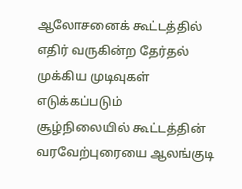ஆலோசனைக் கூட்டத்தில் எதிர் வருகின்ற தேர்தல் முக்கிய முடிவுகள் எடுக்கப்படும் சூழ்நிலையில் கூட்டத்தின் வரவேற்புரையை ஆலங்குடி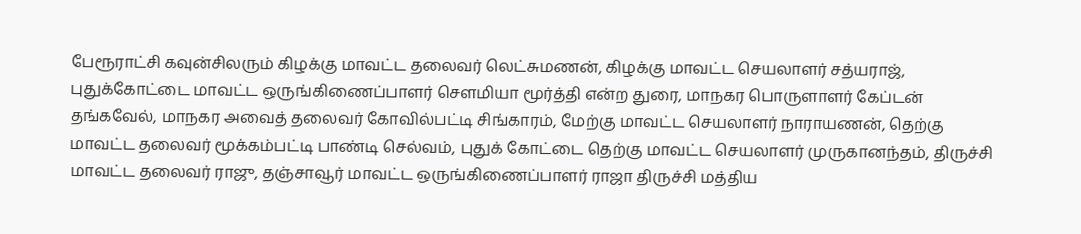பேரூராட்சி கவுன்சிலரும் கிழக்கு மாவட்ட தலைவர் லெட்சுமணன், கிழக்கு மாவட்ட செயலாளர் சத்யராஜ், புதுக்கோட்டை மாவட்ட ஒருங்கிணைப்பாளர் சௌமியா மூர்த்தி என்ற துரை, மாநகர பொருளாளர் கேப்டன் தங்கவேல், மாநகர அவைத் தலைவர் கோவில்பட்டி சிங்காரம், மேற்கு மாவட்ட செயலாளர் நாராயணன், தெற்கு மாவட்ட தலைவர் மூக்கம்பட்டி பாண்டி செல்வம், புதுக் கோட்டை தெற்கு மாவட்ட செயலாளர் முருகானந்தம், திருச்சி மாவட்ட தலைவர் ராஜு, தஞ்சாவூர் மாவட்ட ஒருங்கிணைப்பாளர் ராஜா திருச்சி மத்திய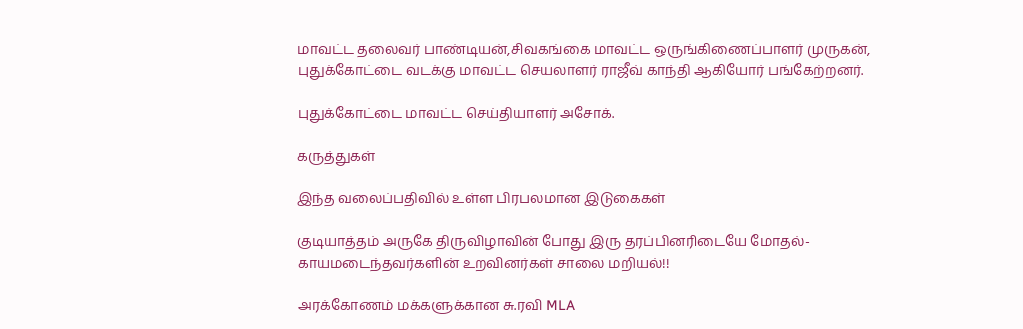மாவட்ட தலைவர் பாண்டியன்,சிவகங்கை மாவட்ட ஒருங்கிணைப்பாளர் முருகன், புதுக்கோட்டை வடக்கு மாவட்ட செயலாளர் ராஜீவ் காந்தி ஆகியோர் பங்கேற்றனர்.

புதுக்கோட்டை மாவட்ட செய்தியாளர் அசோக்.

கருத்துகள்

இந்த வலைப்பதிவில் உள்ள பிரபலமான இடுகைகள்

குடியாத்தம் அருகே திருவிழாவின் போது இரு தரப்பினரிடையே மோதல்- காயமடைந்தவர்களின் உறவினர்கள் சாலை மறியல்!!

அரக்கோணம் மக்களுக்கான சு.ரவி MLA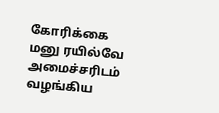கோரிக்கை மனு ரயில்வே அமைச்சரிடம் வழங்கிய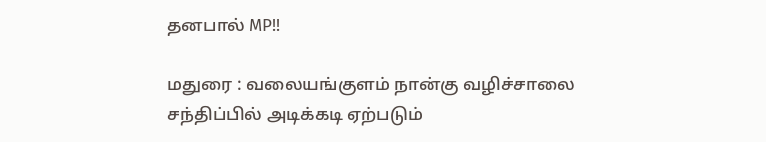தனபால் MP!!

மதுரை : வலையங்குளம் நான்கு வழிச்சாலை சந்திப்பில் அடிக்கடி ஏற்படும்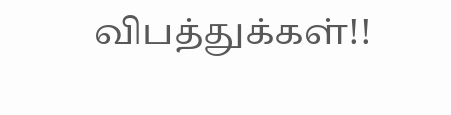விபத்துக்கள்!!